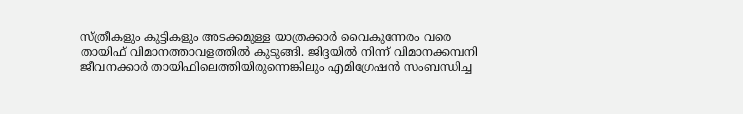സ്ത്രീകളും കുട്ടികളും അടക്കമുള്ള യാത്രക്കാര്‍ വൈകുന്നേരം വരെ തായിഫ് വിമാനത്താവളത്തില്‍ കുടുങ്ങി. ജിദ്ദയില്‍ നിന്ന് വിമാനക്കമ്പനി ജീവനക്കാര്‍ തായിഫിലെത്തിയിരുന്നെങ്കിലും എമിഗ്രേഷന്‍ സംബന്ധിച്ച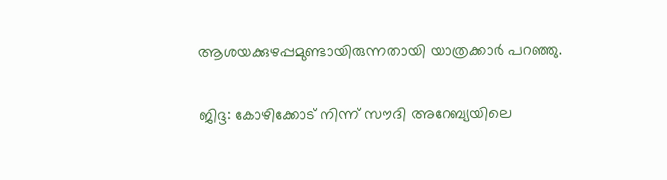ആശയക്കുഴപ്പമുണ്ടായിരുന്നതായി യാത്രക്കാര്‍ പറഞ്ഞു.

ജിദ്ദ: കോഴിക്കോട് നിന്ന് സൗദി അറേബ്യയിലെ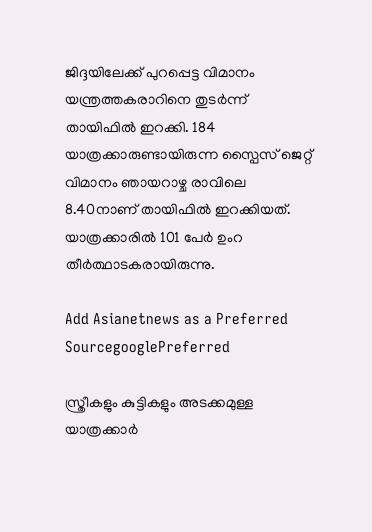ജിദ്ദയിലേക്ക് പുറപ്പെട്ട വിമാനം യന്ത്രത്തകരാറിനെ തുടര്‍ന്ന് തായിഫില്‍ ഇറക്കി. 184 യാത്രക്കാരുണ്ടായിരുന്ന സ്പൈസ് ജെറ്റ് വിമാനം ഞായറാഴ്ച രാവിലെ 8.40നാണ് തായിഫില്‍ ഇറക്കിയത്. യാത്രക്കാരില്‍ 101 പേര്‍ ഉംറ തീര്‍ത്ഥാടകരായിരുന്നു.

Add Asianetnews as a Preferred SourcegooglePreferred

സ്ത്രീകളും കുട്ടികളും അടക്കമുള്ള യാത്രക്കാര്‍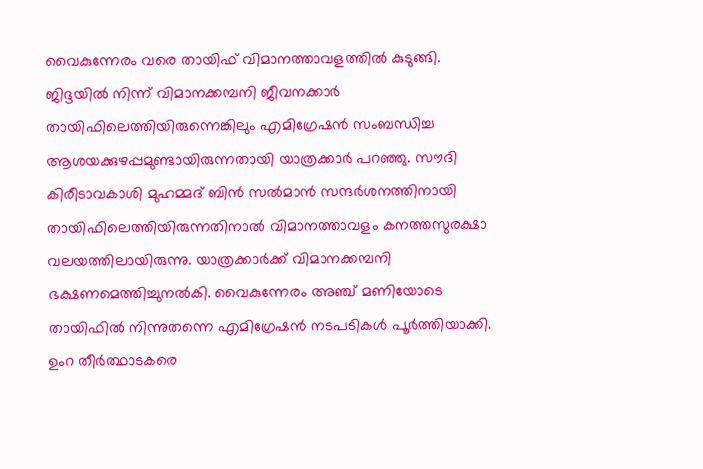വൈകുന്നേരം വരെ തായിഫ് വിമാനത്താവളത്തില്‍ കുടുങ്ങി. ജിദ്ദയില്‍ നിന്ന് വിമാനക്കമ്പനി ജീവനക്കാര്‍ തായിഫിലെത്തിയിരുന്നെങ്കിലും എമിഗ്രേഷന്‍ സംബന്ധിച്ച ആശയക്കുഴപ്പമുണ്ടായിരുന്നതായി യാത്രക്കാര്‍ പറഞ്ഞു. സൗദി കിരീടാവകാശി മുഹമ്മദ് ബിന്‍ സല്‍മാന്‍ സന്ദര്‍ശനത്തിനായി തായിഫിലെത്തിയിരുന്നതിനാല്‍ വിമാനത്താവളം കനത്തസുരക്ഷാ വലയത്തിലായിരുന്നു. യാത്രക്കാര്‍ക്ക് വിമാനക്കമ്പനി ഭക്ഷണമെത്തിച്ചുനല്‍കി. വൈകുന്നേരം അഞ്ച് മണിയോടെ തായിഫില്‍ നിന്നുതന്നെ എമിഗ്രേഷന്‍ നടപടികള്‍ പൂര്‍ത്തിയാക്കി. ഉംറ തീര്‍ത്ഥാടകരെ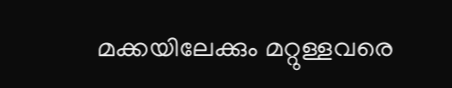മക്കയിലേക്കും മറ്റുള്ളവരെ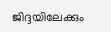ജിദ്ദയിലേക്കും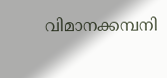വിമാനക്കമ്പനി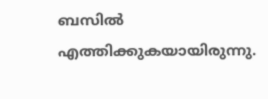ബസില്‍ എത്തിക്കുകയായിരുന്നു.